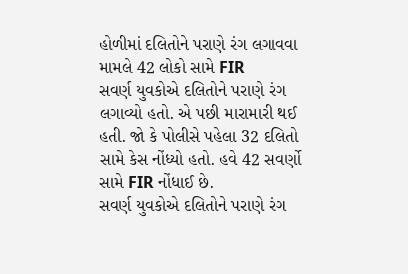હોળીમાં દલિતોને પરાણે રંગ લગાવવા મામલે 42 લોકો સામે FIR
સવર્ણ યુવકોએ દલિતોને પરાણે રંગ લગાવ્યો હતો. એ પછી મારામારી થઈ હતી. જો કે પોલીસે પહેલા 32 દલિતો સામે કેસ નોંધ્યો હતો. હવે 42 સવર્ણો સામે FIR નોંધાઈ છે.
સવર્ણ યુવકોએ દલિતોને પરાણે રંગ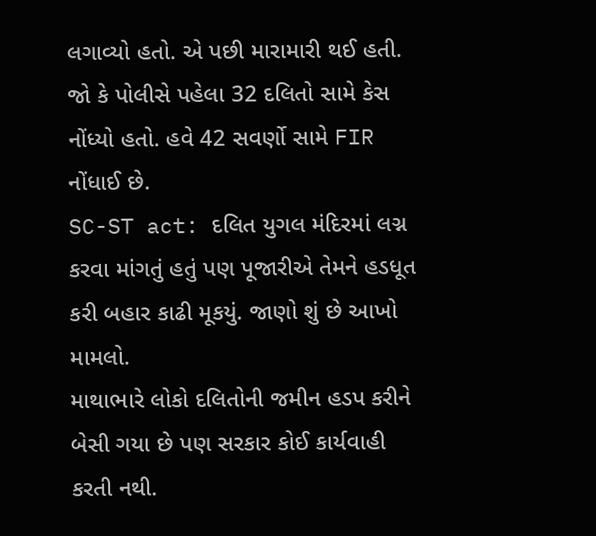લગાવ્યો હતો. એ પછી મારામારી થઈ હતી. જો કે પોલીસે પહેલા 32 દલિતો સામે કેસ નોંધ્યો હતો. હવે 42 સવર્ણો સામે FIR નોંધાઈ છે.
SC-ST act: દલિત યુગલ મંદિરમાં લગ્ન કરવા માંગતું હતું પણ પૂજારીએ તેમને હડધૂત કરી બહાર કાઢી મૂકયું. જાણો શું છે આખો મામલો.
માથાભારે લોકો દલિતોની જમીન હડપ કરીને બેસી ગયા છે પણ સરકાર કોઈ કાર્યવાહી કરતી નથી.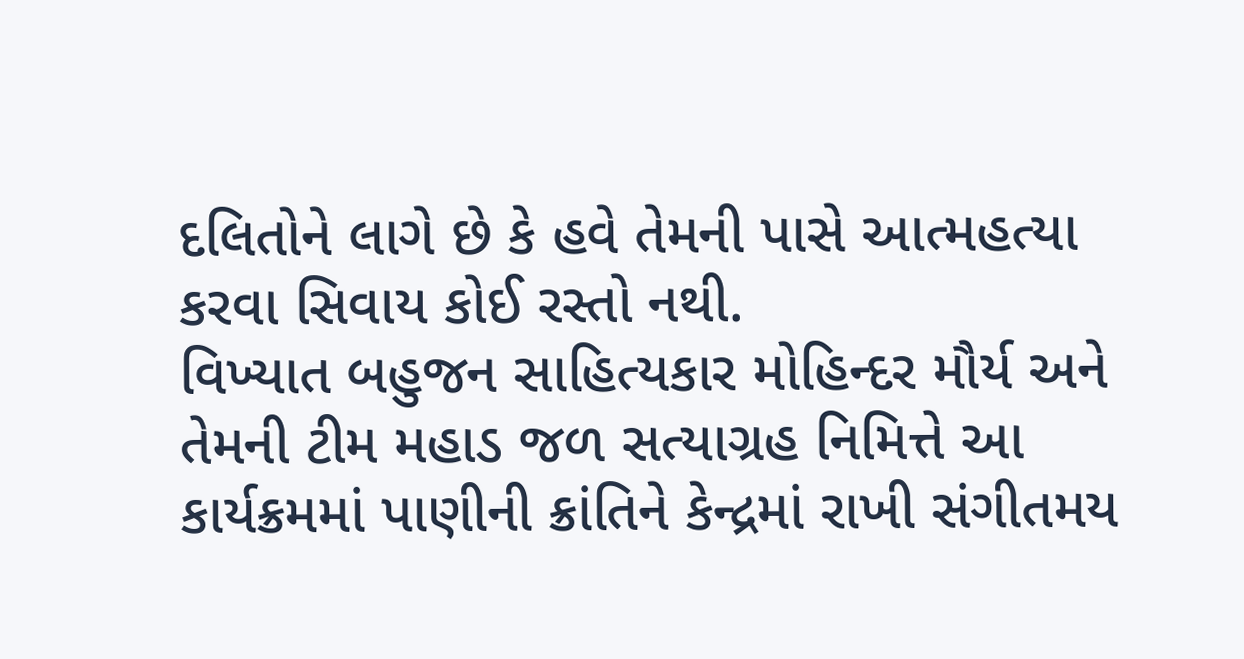દલિતોને લાગે છે કે હવે તેમની પાસે આત્મહત્યા કરવા સિવાય કોઈ રસ્તો નથી.
વિખ્યાત બહુજન સાહિત્યકાર મોહિન્દર મૌર્ય અને તેમની ટીમ મહાડ જળ સત્યાગ્રહ નિમિત્તે આ કાર્યક્રમમાં પાણીની ક્રાંતિને કેન્દ્રમાં રાખી સંગીતમય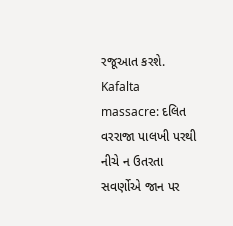રજૂઆત કરશે.
Kafalta massacre: દલિત વરરાજા પાલખી પરથી નીચે ન ઉતરતા સવર્ણોએ જાન પર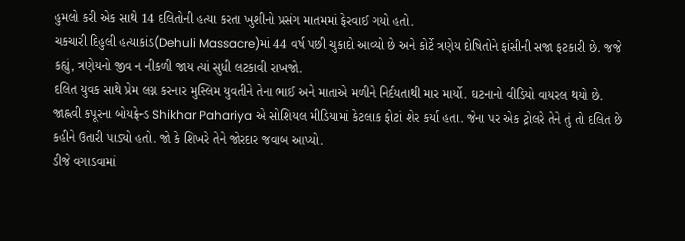હુમલો કરી એક સાથે 14 દલિતોની હત્યા કરતા ખુશીનો પ્રસંગ માતમમાં ફેરવાઈ ગયો હતો.
ચકચારી દિહુલી હત્યાકાંડ(Dehuli Massacre)માં 44 વર્ષ પછી ચુકાદો આવ્યો છે અને કોર્ટે ત્રણેય દોષિતોને ફાંસીની સજા ફટકારી છે. જજે કહ્યું, ત્રણેયનો જીવ ન નીકળી જાય ત્યાં સુધી લટકાવી રાખજો.
દલિત યુવક સાથે પ્રેમ લગ્ન કરનાર મુસ્લિમ યુવતીને તેના ભાઈ અને માતાએ મળીને નિર્દયતાથી માર માર્યો. ઘટનાનો વીડિયો વાયરલ થયો છે.
જાહ્નવી કપૂરના બોયફ્રેન્ડ Shikhar Pahariya એ સોશિયલ મીડિયામાં કેટલાક ફોટાં શેર કર્યા હતા. જેના પર એક ટ્રોલરે તેને તું તો દલિત છે કહીને ઉતારી પાડ્યો હતો. જો કે શિખરે તેને જોરદાર જવાબ આપ્યો.
ડીજે વગાડવામાં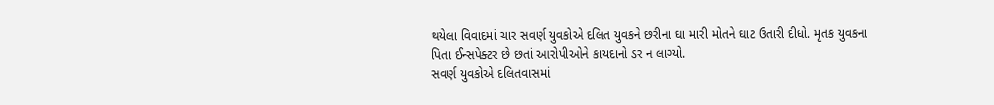થયેલા વિવાદમાં ચાર સવર્ણ યુવકોએ દલિત યુવકને છરીના ઘા મારી મોતને ઘાટ ઉતારી દીધો. મૃતક યુવકના પિતા ઈન્સપેક્ટર છે છતાં આરોપીઓને કાયદાનો ડર ન લાગ્યો.
સવર્ણ યુવકોએ દલિતવાસમાં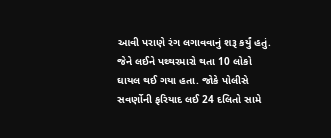આવી પરાણે રંગ લગાવવાનું શરૂ કર્યું હતું. જેને લઈને પથ્થરમારો થતા 10 લોકો ઘાયલ થઈ ગયા હતા. જોકે પોલીસે સવર્ણોની ફરિયાદ લઈ 24 દલિતો સામે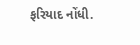ફરિયાદ નોંધી.